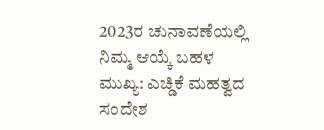2023ರ ಚುನಾವಣೆಯಲ್ಲಿ ನಿಮ್ಮ ಆಯ್ಕೆ ಬಹಳ ಮುಖ್ಯ: ಎಚ್ಡಿಕೆ ಮಹತ್ವದ ಸಂದೇಶ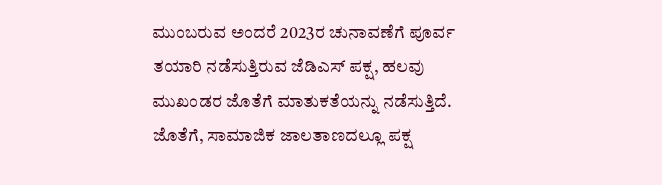ಮುಂಬರುವ ಅಂದರೆ 2023ರ ಚುನಾವಣೆಗೆ ಪೂರ್ವ ತಯಾರಿ ನಡೆಸುತ್ತಿರುವ ಜೆಡಿಎಸ್ ಪಕ್ಷ, ಹಲವು ಮುಖಂಡರ ಜೊತೆಗೆ ಮಾತುಕತೆಯನ್ನು ನಡೆಸುತ್ತಿದೆ. ಜೊತೆಗೆ, ಸಾಮಾಜಿಕ ಜಾಲತಾಣದಲ್ಲೂ ಪಕ್ಷ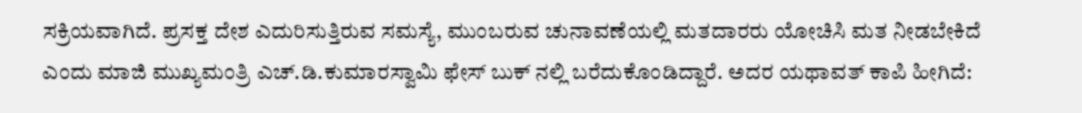ಸಕ್ರಿಯವಾಗಿದೆ. ಪ್ರಸಕ್ತ ದೇಶ ಎದುರಿಸುತ್ತಿರುವ ಸಮಸ್ಯೆ, ಮುಂಬರುವ ಚುನಾವಣೆಯಲ್ಲಿ ಮತದಾರರು ಯೋಚಿಸಿ ಮತ ನೀಡಬೇಕಿದೆ ಎಂದು ಮಾಜಿ ಮುಖ್ಯಮಂತ್ರಿ ಎಚ್.ಡಿ.ಕುಮಾರಸ್ವಾಮಿ ಫೇಸ್ ಬುಕ್ ನಲ್ಲಿ ಬರೆದುಕೊಂಡಿದ್ದಾರೆ. ಅದರ ಯಥಾವತ್ ಕಾಪಿ ಹೀಗಿದೆ: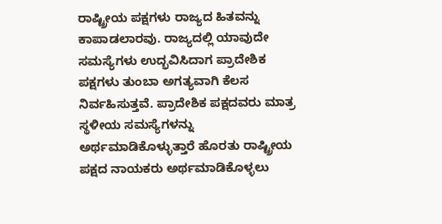ರಾಷ್ಟ್ರೀಯ ಪಕ್ಷಗಳು ರಾಜ್ಯದ ಹಿತವನ್ನು ಕಾಪಾಡಲಾರವು. ರಾಜ್ಯದಲ್ಲಿ ಯಾವುದೇ ಸಮಸ್ಯೆಗಳು ಉದ್ಭವಿಸಿದಾಗ ಪ್ರಾದೇಶಿಕ ಪಕ್ಷಗಳು ತುಂಬಾ ಅಗತ್ಯವಾಗಿ ಕೆಲಸ ನಿರ್ವಹಿಸುತ್ತವೆ. ಪ್ರಾದೇಶಿಕ ಪಕ್ಷದವರು ಮಾತ್ರ ಸ್ಥಳೀಯ ಸಮಸ್ಯೆಗಳನ್ನು ಅರ್ಥಮಾಡಿಕೊಳ್ಳುತ್ತಾರೆ ಹೊರತು ರಾಷ್ಟ್ರೀಯ ಪಕ್ಷದ ನಾಯಕರು ಅರ್ಥಮಾಡಿಕೊಳ್ಳಲು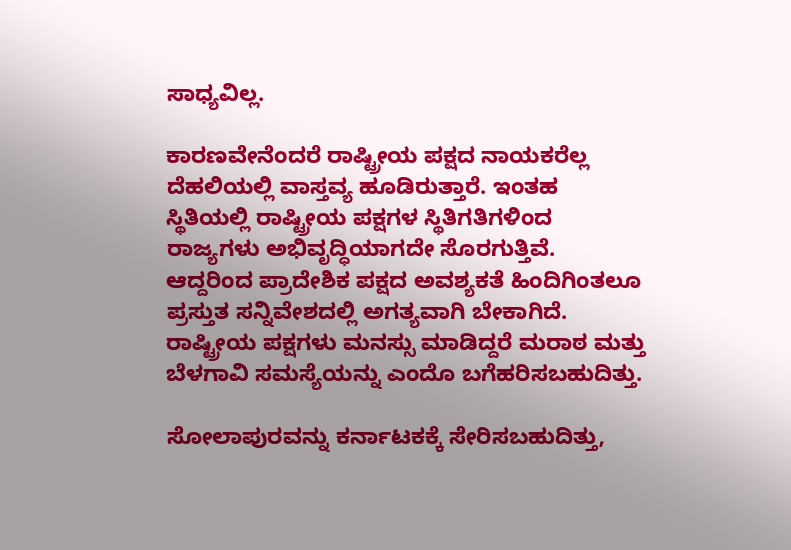ಸಾಧ್ಯವಿಲ್ಲ.

ಕಾರಣವೇನೆಂದರೆ ರಾಷ್ಟ್ರೀಯ ಪಕ್ಷದ ನಾಯಕರೆಲ್ಲ ದೆಹಲಿಯಲ್ಲಿ ವಾಸ್ತವ್ಯ ಹೂಡಿರುತ್ತಾರೆ. ಇಂತಹ ಸ್ಥಿತಿಯಲ್ಲಿ ರಾಷ್ಟ್ರೀಯ ಪಕ್ಷಗಳ ಸ್ಥಿತಿಗತಿಗಳಿಂದ ರಾಜ್ಯಗಳು ಅಭಿವೃದ್ಧಿಯಾಗದೇ ಸೊರಗುತ್ತಿವೆ. ಆದ್ದರಿಂದ ಪ್ರಾದೇಶಿಕ ಪಕ್ಷದ ಅವಶ್ಯಕತೆ ಹಿಂದಿಗಿಂತಲೂ ಪ್ರಸ್ತುತ ಸನ್ನಿವೇಶದಲ್ಲಿ ಅಗತ್ಯವಾಗಿ ಬೇಕಾಗಿದೆ. ರಾಷ್ಟ್ರೀಯ ಪಕ್ಷಗಳು ಮನಸ್ಸು ಮಾಡಿದ್ದರೆ ಮರಾಠ ಮತ್ತು ಬೆಳಗಾವಿ ಸಮಸ್ಯೆಯನ್ನು ಎಂದೊ ಬಗೆಹರಿಸಬಹುದಿತ್ತು.

ಸೋಲಾಪುರವನ್ನು ಕರ್ನಾಟಕಕ್ಕೆ ಸೇರಿಸಬಹುದಿತ್ತು,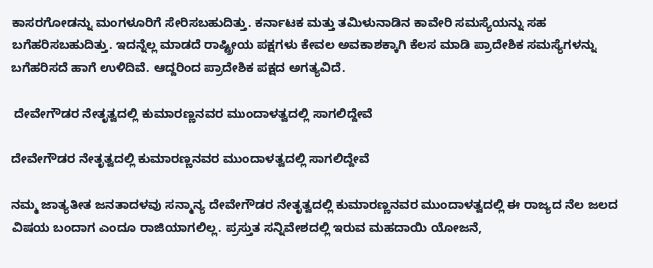ಕಾಸರಗೋಡನ್ನು ಮಂಗಳೂರಿಗೆ ಸೇರಿಸಬಹುದಿತ್ತು. ಕರ್ನಾಟಕ ಮತ್ತು ತಮಿಳುನಾಡಿನ ಕಾವೇರಿ ಸಮಸ್ಯೆಯನ್ನು ಸಹ ಬಗೆಹರಿಸಬಹುದಿತ್ತು. ಇದನ್ನೆಲ್ಲ ಮಾಡದೆ ರಾಷ್ಟ್ರೀಯ ಪಕ್ಷಗಳು ಕೇವಲ ಅವಕಾಶಕ್ಕಾಗಿ ಕೆಲಸ ಮಾಡಿ ಪ್ರಾದೇಶಿಕ ಸಮಸ್ಯೆಗಳನ್ನು ಬಗೆಹರಿಸದೆ ಹಾಗೆ ಉಳಿದಿವೆ. ಆದ್ದರಿಂದ ಪ್ರಾದೇಶಿಕ ಪಕ್ಷದ ಅಗತ್ಯವಿದೆ.

 ದೇವೇಗೌಡರ ನೇತೃತ್ವದಲ್ಲಿ ಕುಮಾರಣ್ಣನವರ ಮುಂದಾಳತ್ವದಲ್ಲಿ ಸಾಗಲಿದ್ದೇವೆ

ದೇವೇಗೌಡರ ನೇತೃತ್ವದಲ್ಲಿ ಕುಮಾರಣ್ಣನವರ ಮುಂದಾಳತ್ವದಲ್ಲಿ ಸಾಗಲಿದ್ದೇವೆ

ನಮ್ಮ ಜಾತ್ಯತೀತ ಜನತಾದಳವು ಸನ್ಮಾನ್ಯ ದೇವೇಗೌಡರ ನೇತೃತ್ವದಲ್ಲಿ ಕುಮಾರಣ್ಣನವರ ಮುಂದಾಳತ್ವದಲ್ಲಿ ಈ ರಾಜ್ಯದ ನೆಲ ಜಲದ ವಿಷಯ ಬಂದಾಗ ಎಂದೂ ರಾಜಿಯಾಗಲಿಲ್ಲ. ಪ್ರಸ್ತುತ ಸನ್ನಿವೇಶದಲ್ಲಿ ಇರುವ ಮಹದಾಯಿ ಯೋಜನೆ,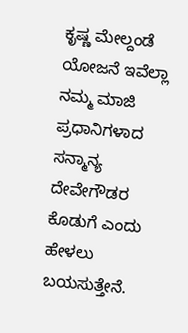ಕೃಷ್ಣ ಮೇಲ್ದಂಡೆ ಯೋಜನೆ ಇವೆಲ್ಲಾ ನಮ್ಮ ಮಾಜಿ ಪ್ರಧಾನಿಗಳಾದ ಸನ್ಮಾನ್ಯ ದೇವೇಗೌಡರ ಕೊಡುಗೆ ಎಂದು ಹೇಳಲು ಬಯಸುತ್ತೇನೆ.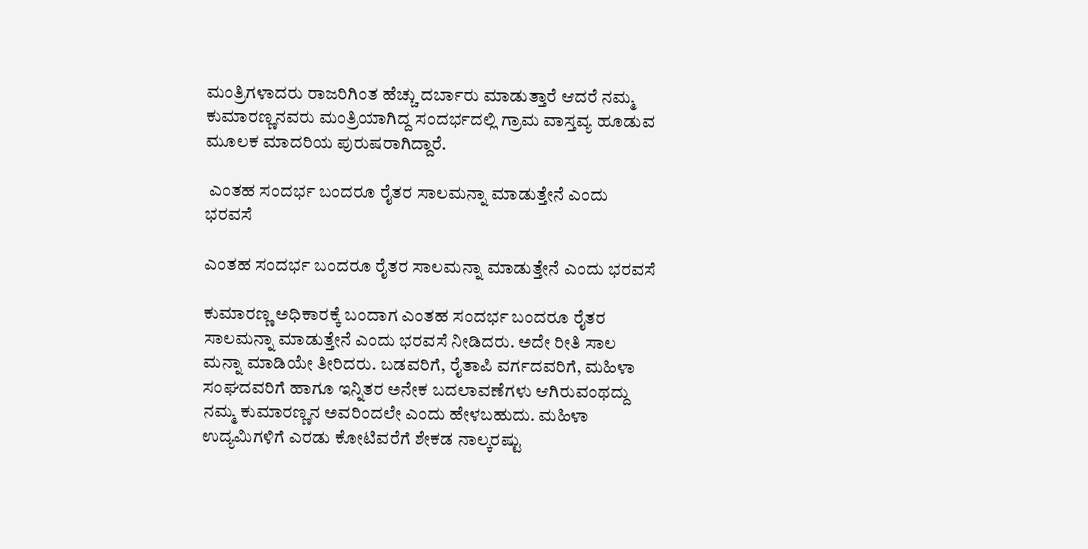ಮಂತ್ರಿಗಳಾದರು ರಾಜರಿಗಿಂತ ಹೆಚ್ಚು ದರ್ಬಾರು ಮಾಡುತ್ತಾರೆ ಆದರೆ ನಮ್ಮ ಕುಮಾರಣ್ಣನವರು ಮಂತ್ರಿಯಾಗಿದ್ದ ಸಂದರ್ಭದಲ್ಲಿ ಗ್ರಾಮ ವಾಸ್ತವ್ಯ ಹೂಡುವ ಮೂಲಕ ಮಾದರಿಯ ಪುರುಷರಾಗಿದ್ದಾರೆ.

 ಎಂತಹ ಸಂದರ್ಭ ಬಂದರೂ ರೈತರ ಸಾಲಮನ್ನಾ ಮಾಡುತ್ತೇನೆ ಎಂದು ಭರವಸೆ

ಎಂತಹ ಸಂದರ್ಭ ಬಂದರೂ ರೈತರ ಸಾಲಮನ್ನಾ ಮಾಡುತ್ತೇನೆ ಎಂದು ಭರವಸೆ

ಕುಮಾರಣ್ಣ ಅಧಿಕಾರಕ್ಕೆ ಬಂದಾಗ ಎಂತಹ ಸಂದರ್ಭ ಬಂದರೂ ರೈತರ ಸಾಲಮನ್ನಾ ಮಾಡುತ್ತೇನೆ ಎಂದು ಭರವಸೆ ನೀಡಿದರು. ಅದೇ ರೀತಿ ಸಾಲ ಮನ್ನಾ ಮಾಡಿಯೇ ತೀರಿದರು. ಬಡವರಿಗೆ, ರೈತಾಪಿ ವರ್ಗದವರಿಗೆ, ಮಹಿಳಾ ಸಂಘದವರಿಗೆ ಹಾಗೂ ಇನ್ನಿತರ ಅನೇಕ ಬದಲಾವಣೆಗಳು ಆಗಿರುವಂಥದ್ದು ನಮ್ಮ ಕುಮಾರಣ್ಣನ ಅವರಿಂದಲೇ ಎಂದು ಹೇಳಬಹುದು. ಮಹಿಳಾ ಉದ್ಯಮಿಗಳಿಗೆ ಎರಡು ಕೋಟಿವರೆಗೆ ಶೇಕಡ ನಾಲ್ಕರಷ್ಟು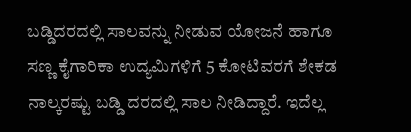ಬಡ್ಡಿದರದಲ್ಲಿ ಸಾಲವನ್ನು ನೀಡುವ ಯೋಜನೆ ಹಾಗೂ ಸಣ್ಣ ಕೈಗಾರಿಕಾ ಉದ್ಯಮಿಗಳಿಗೆ 5 ಕೋಟಿವರಗೆ ಶೇಕಡ ನಾಲ್ಕರಷ್ಟು ಬಡ್ಡಿ ದರದಲ್ಲಿ ಸಾಲ ನೀಡಿದ್ದಾರೆ. ಇದೆಲ್ಲ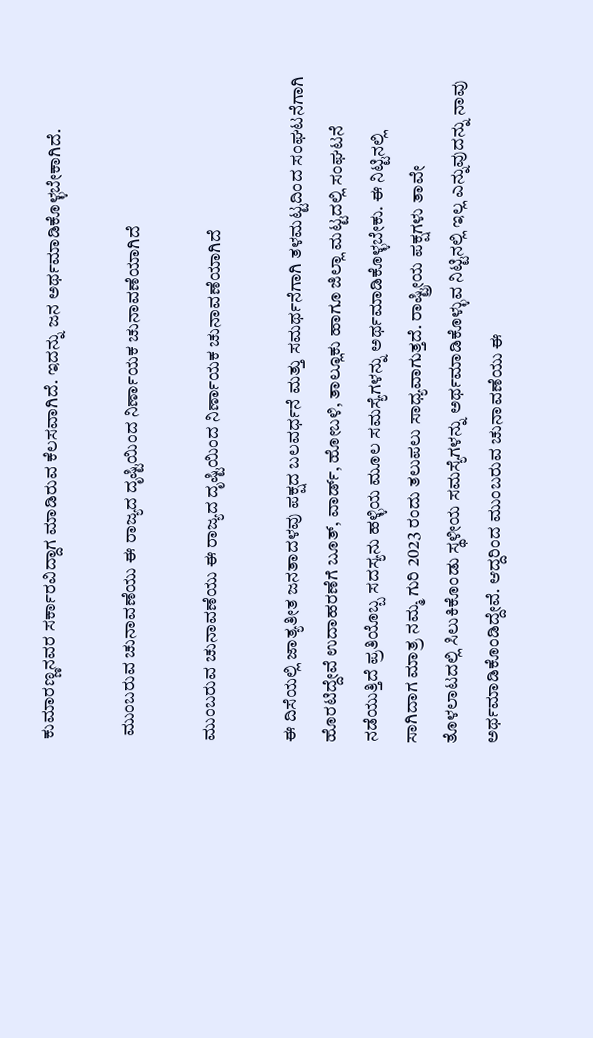ಕುಮಾರಣ್ಣನವರ ಸರ್ಕಾರವಿದ್ದಾಗ ಮಾಡಿರುವ ಕೆಲಸವಾಗಿದೆ. ಇದನ್ನು ಜನ ಅರ್ಥಮಾಡಿಕೊಳ್ಳಬೇಕಾಗಿದೆ.

 ಮುಂಬರುವ ಚುನಾವಣೆಯು ಈ ರಾಜ್ಯದ ದೃಷ್ಟಿಯಿಂದ ನಿರ್ಣಾಯಕ ಚುನಾವಣೆಯಾಗಿದೆ

ಮುಂಬರುವ ಚುನಾವಣೆಯು ಈ ರಾಜ್ಯದ ದೃಷ್ಟಿಯಿಂದ ನಿರ್ಣಾಯಕ ಚುನಾವಣೆಯಾಗಿದೆ

ಈ ದಿಸೆಯಲ್ಲಿ ಜಾತ್ಯತೀತ ಜನತಾದಳವು ಪಕ್ಷದ ಬಲವರ್ಧನೆ ಮತ್ತು ಸಮರ್ಥನೆಗಾಗಿ ತಳಮಟ್ಟದಿಂದ ಸಂಘಟನೆಗಾಗಿ ಹೊರಟಿದ್ದೇವೆ ಉದಾಹರಣೆಗೆ ಬೂತ್, ವಾರ್ಡ್, ಹೋಬಳಿ, ತಾಲ್ಲೂಕು ಹಾಗೂ ಜಿಲ್ಲಾ ಮಟ್ಟದಲ್ಲಿ ಸಂಘಟನೆ ನಡೆಯುತ್ತಿದೆ ಪ್ರತಿಯೊಬ್ಬ ಸದಸ್ಯನು ಹಳ್ಳಿಯ ಮೂಲ ಸಮಸ್ಯೆಗಳನ್ನು ಅರ್ಥಮಾಡಿಕೊಳ್ಳಬೇಕು. ಈ ನಿಟ್ಟಿನಲ್ಲಿ ಸಾಗಿದಾಗ ಮಾತ್ರ ನಮ್ಮ ಗುರಿ 2023 ರಂದು ತಲುಪಲು ಸಾಧ್ಯವಾಗುತ್ತದೆ. ರಾಷ್ಟ್ರೀಯ ಪಕ್ಷಗಳು ತಾವೇ ತೊಳಲಾಟದಲ್ಲಿ ಸಿಲುಕಿಕೊಂಡು ಸ್ಥಳೀಯ ಸಮಸ್ಯೆಗಳನ್ನು ಅರ್ಥಮಾಡಿಕೊಳ್ಳುವ ನಿಟ್ಟಿನಲ್ಲಿ ಇಲ್ಲ ಎನ್ನುವುದನ್ನು ನಾವು ಅರ್ಥಮಾಡಿಕೊಂಡಿದ್ದೇವೆ. ಆದ್ದರಿಂದ ಮುಂಬರುವ ಚುನಾವಣೆಯು ಈ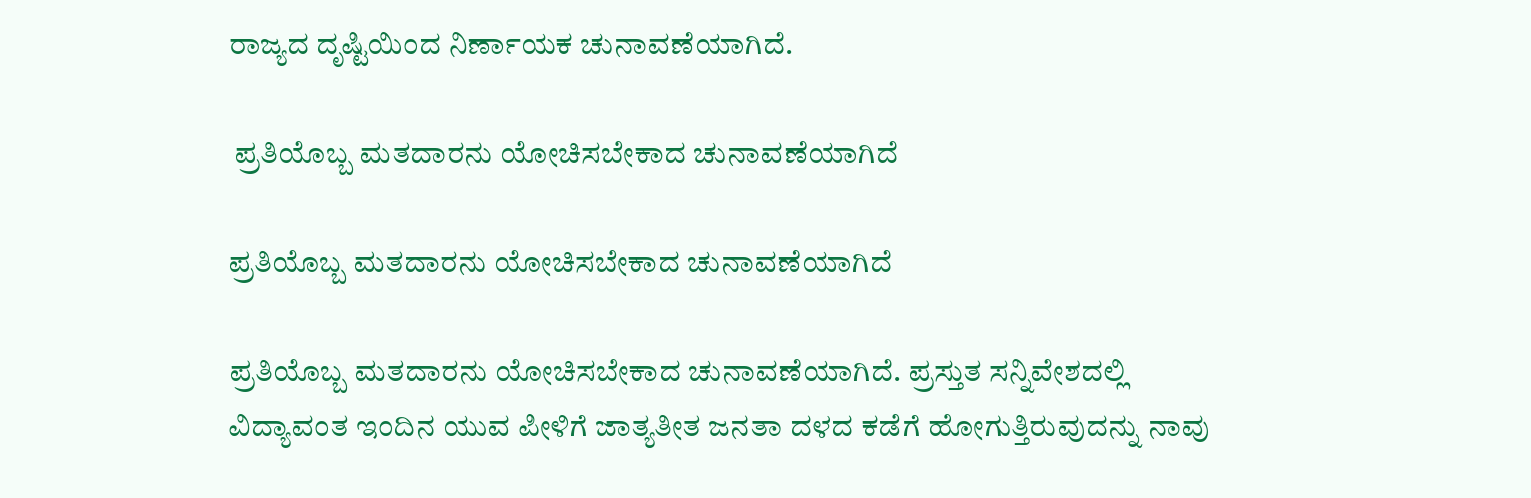ರಾಜ್ಯದ ದೃಷ್ಟಿಯಿಂದ ನಿರ್ಣಾಯಕ ಚುನಾವಣೆಯಾಗಿದೆ.

 ಪ್ರತಿಯೊಬ್ಬ ಮತದಾರನು ಯೋಚಿಸಬೇಕಾದ ಚುನಾವಣೆಯಾಗಿದೆ

ಪ್ರತಿಯೊಬ್ಬ ಮತದಾರನು ಯೋಚಿಸಬೇಕಾದ ಚುನಾವಣೆಯಾಗಿದೆ

ಪ್ರತಿಯೊಬ್ಬ ಮತದಾರನು ಯೋಚಿಸಬೇಕಾದ ಚುನಾವಣೆಯಾಗಿದೆ. ಪ್ರಸ್ತುತ ಸನ್ನಿವೇಶದಲ್ಲಿ ವಿದ್ಯಾವಂತ ಇಂದಿನ ಯುವ ಪೀಳಿಗೆ ಜಾತ್ಯತೀತ ಜನತಾ ದಳದ ಕಡೆಗೆ ಹೋಗುತ್ತಿರುವುದನ್ನು ನಾವು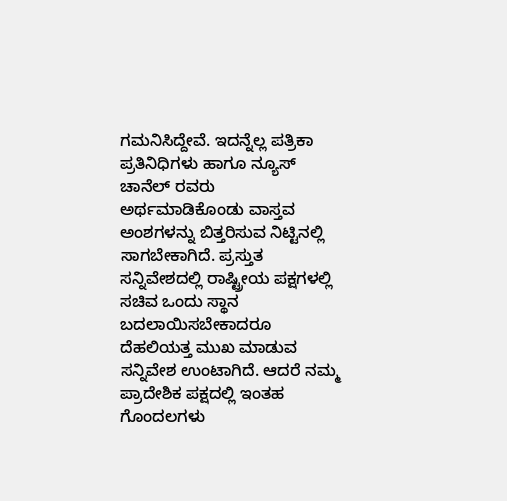ಗಮನಿಸಿದ್ದೇವೆ. ಇದನ್ನೆಲ್ಲ ಪತ್ರಿಕಾ ಪ್ರತಿನಿಧಿಗಳು ಹಾಗೂ ನ್ಯೂಸ್ ಚಾನೆಲ್ ರವರು ಅರ್ಥಮಾಡಿಕೊಂಡು ವಾಸ್ತವ ಅಂಶಗಳನ್ನು ಬಿತ್ತರಿಸುವ ನಿಟ್ಟಿನಲ್ಲಿ ಸಾಗಬೇಕಾಗಿದೆ. ಪ್ರಸ್ತುತ ಸನ್ನಿವೇಶದಲ್ಲಿ ರಾಷ್ಟ್ರೀಯ ಪಕ್ಷಗಳಲ್ಲಿ ಸಚಿವ ಒಂದು ಸ್ಥಾನ ಬದಲಾಯಿಸಬೇಕಾದರೂ ದೆಹಲಿಯತ್ತ ಮುಖ ಮಾಡುವ ಸನ್ನಿವೇಶ ಉಂಟಾಗಿದೆ. ಆದರೆ ನಮ್ಮ ಪ್ರಾದೇಶಿಕ ಪಕ್ಷದಲ್ಲಿ ಇಂತಹ ಗೊಂದಲಗಳು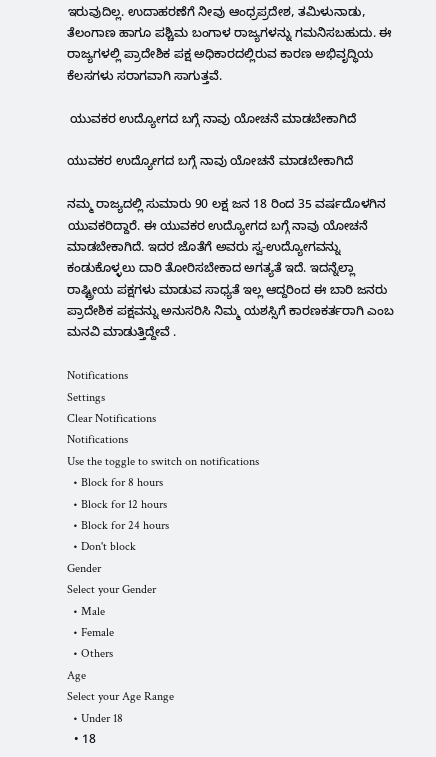ಇರುವುದಿಲ್ಲ. ಉದಾಹರಣೆಗೆ ನೀವು ಆಂಧ್ರಪ್ರದೇಶ, ತಮಿಳುನಾಡು, ತೆಲಂಗಾಣ ಹಾಗೂ ಪಶ್ಚಿಮ ಬಂಗಾಳ ರಾಜ್ಯಗಳನ್ನು ಗಮನಿಸಬಹುದು. ಈ ರಾಜ್ಯಗಳಲ್ಲಿ ಪ್ರಾದೇಶಿಕ ಪಕ್ಷ ಅಧಿಕಾರದಲ್ಲಿರುವ ಕಾರಣ ಅಭಿವೃದ್ಧಿಯ ಕೆಲಸಗಳು ಸರಾಗವಾಗಿ ಸಾಗುತ್ತವೆ.

 ಯುವಕರ ಉದ್ಯೋಗದ ಬಗ್ಗೆ ನಾವು ಯೋಚನೆ ಮಾಡಬೇಕಾಗಿದೆ

ಯುವಕರ ಉದ್ಯೋಗದ ಬಗ್ಗೆ ನಾವು ಯೋಚನೆ ಮಾಡಬೇಕಾಗಿದೆ

ನಮ್ಮ ರಾಜ್ಯದಲ್ಲಿ ಸುಮಾರು 90 ಲಕ್ಷ ಜನ 18 ರಿಂದ 35 ವರ್ಷದೊಳಗಿನ ಯುವಕರಿದ್ದಾರೆ. ಈ ಯುವಕರ ಉದ್ಯೋಗದ ಬಗ್ಗೆ ನಾವು ಯೋಚನೆ ಮಾಡಬೇಕಾಗಿದೆ. ಇದರ ಜೊತೆಗೆ ಅವರು ಸ್ವ-ಉದ್ಯೋಗವನ್ನು ಕಂಡುಕೊಳ್ಳಲು ದಾರಿ ತೋರಿಸಬೇಕಾದ ಅಗತ್ಯತೆ ಇದೆ. ಇದನ್ನೆಲ್ಲಾ ರಾಷ್ಟ್ರೀಯ ಪಕ್ಷಗಳು ಮಾಡುವ ಸಾಧ್ಯತೆ ಇಲ್ಲ ಆದ್ದರಿಂದ ಈ ಬಾರಿ ಜನರು ಪ್ರಾದೇಶಿಕ ಪಕ್ಷವನ್ನು ಅನುಸರಿಸಿ ನಿಮ್ಮ ಯಶಸ್ಸಿಗೆ ಕಾರಣಕರ್ತರಾಗಿ ಎಂಬ ಮನವಿ ಮಾಡುತ್ತಿದ್ದೇವೆ .

Notifications
Settings
Clear Notifications
Notifications
Use the toggle to switch on notifications
  • Block for 8 hours
  • Block for 12 hours
  • Block for 24 hours
  • Don't block
Gender
Select your Gender
  • Male
  • Female
  • Others
Age
Select your Age Range
  • Under 18
  • 18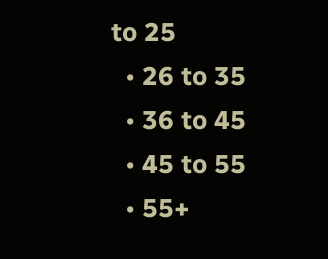to 25
  • 26 to 35
  • 36 to 45
  • 45 to 55
  • 55+